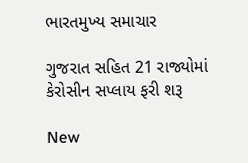ભારતમુખ્ય સમાચાર

ગુજરાત સહિત 21 રાજ્યોમાં કેરોસીન સપ્લાય ફરી શરૂ

New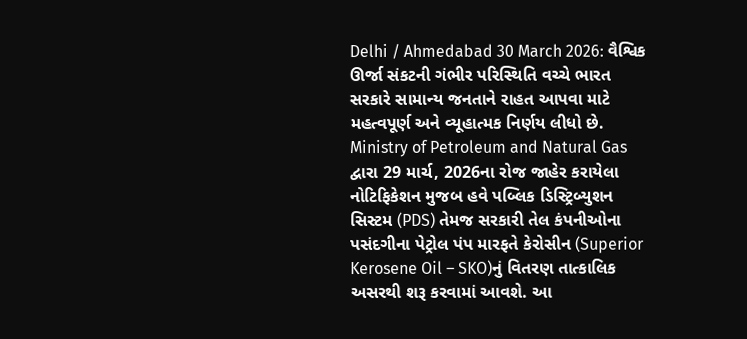Delhi / Ahmedabad 30 March 2026: વૈશ્વિક ઊર્જા સંકટની ગંભીર પરિસ્થિતિ વચ્ચે ભારત સરકારે સામાન્ય જનતાને રાહત આપવા માટે મહત્વપૂર્ણ અને વ્યૂહાત્મક નિર્ણય લીધો છે. Ministry of Petroleum and Natural Gas દ્વારા 29 માર્ચ, 2026ના રોજ જાહેર કરાયેલા નોટિફિકેશન મુજબ હવે પબ્લિક ડિસ્ટ્રિબ્યુશન સિસ્ટમ (PDS) તેમજ સરકારી તેલ કંપનીઓના પસંદગીના પેટ્રોલ પંપ મારફતે કેરોસીન (Superior Kerosene Oil – SKO)નું વિતરણ તાત્કાલિક અસરથી શરૂ કરવામાં આવશે. આ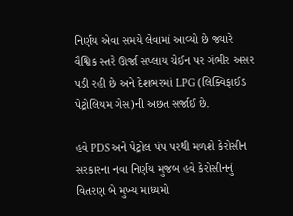નિર્ણય એવા સમયે લેવામાં આવ્યો છે જ્યારે વૈશ્વિક સ્તરે ઊર્જા સપ્લાય ચેઈન પર ગંભીર અસર પડી રહી છે અને દેશભરમાં LPG (લિક્વિફાઈડ પેટ્રોલિયમ ગેસ)ની અછત સર્જાઈ છે.

હવે PDS અને પેટ્રોલ પંપ પરથી મળશે કેરોસીન
સરકારના નવા નિર્ણય મુજબ હવે કેરોસીનનું વિતરણ બે મુખ્ય માધ્યમો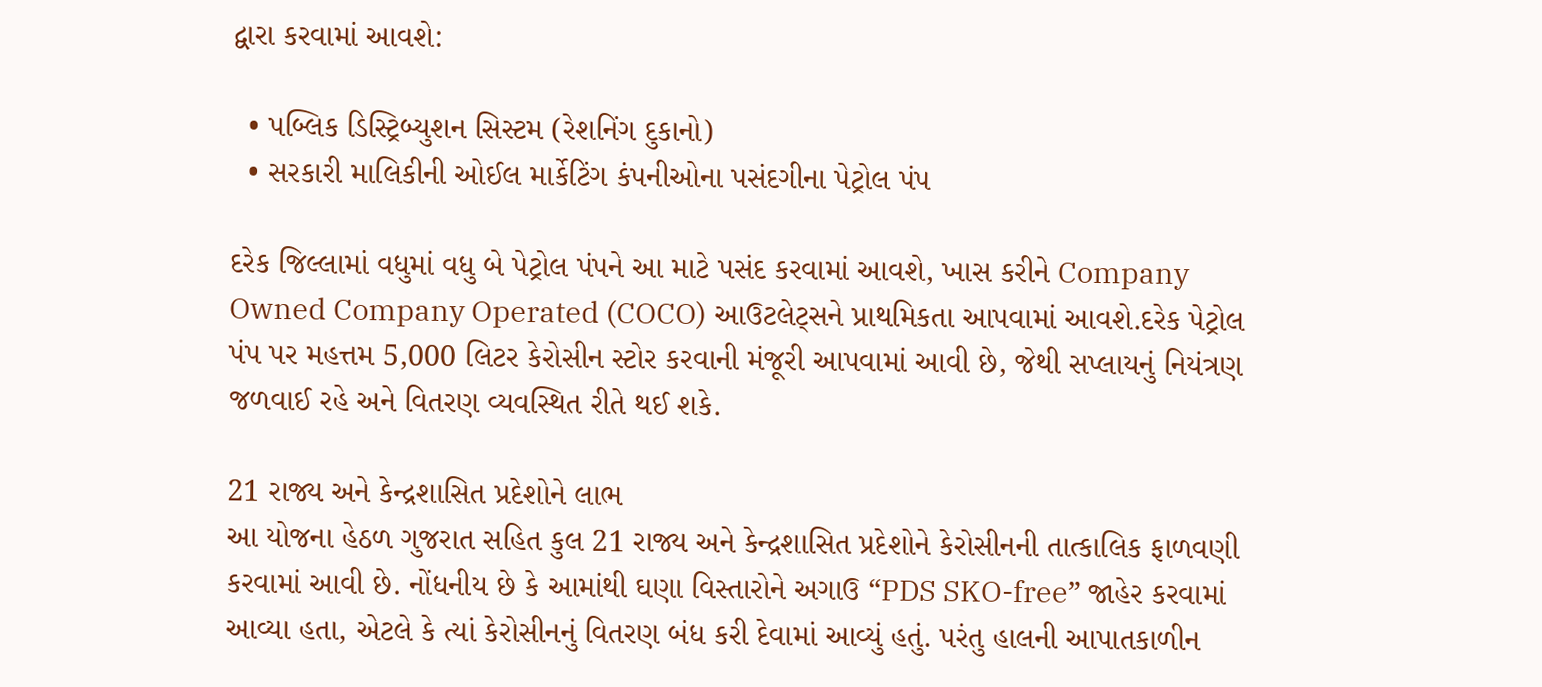દ્વારા કરવામાં આવશે:

  • પબ્લિક ડિસ્ટ્રિબ્યુશન સિસ્ટમ (રેશનિંગ દુકાનો)
  • સરકારી માલિકીની ઓઈલ માર્કેટિંગ કંપનીઓના પસંદગીના પેટ્રોલ પંપ

દરેક જિલ્લામાં વધુમાં વધુ બે પેટ્રોલ પંપને આ માટે પસંદ કરવામાં આવશે, ખાસ કરીને Company Owned Company Operated (COCO) આઉટલેટ્સને પ્રાથમિકતા આપવામાં આવશે.દરેક પેટ્રોલ પંપ પર મહત્તમ 5,000 લિટર કેરોસીન સ્ટોર કરવાની મંજૂરી આપવામાં આવી છે, જેથી સપ્લાયનું નિયંત્રણ જળવાઈ રહે અને વિતરણ વ્યવસ્થિત રીતે થઈ શકે.

21 રાજ્ય અને કેન્દ્રશાસિત પ્રદેશોને લાભ
આ યોજના હેઠળ ગુજરાત સહિત કુલ 21 રાજ્ય અને કેન્દ્રશાસિત પ્રદેશોને કેરોસીનની તાત્કાલિક ફાળવણી કરવામાં આવી છે. નોંધનીય છે કે આમાંથી ઘણા વિસ્તારોને અગાઉ “PDS SKO-free” જાહેર કરવામાં આવ્યા હતા, એટલે કે ત્યાં કેરોસીનનું વિતરણ બંધ કરી દેવામાં આવ્યું હતું. પરંતુ હાલની આપાતકાળીન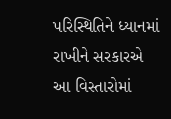પરિસ્થિતિને ધ્યાનમાં રાખીને સરકારએ આ વિસ્તારોમાં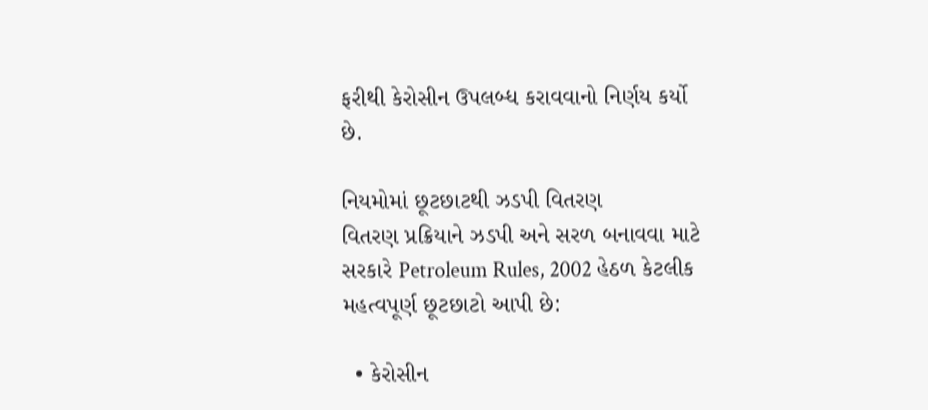ફરીથી કેરોસીન ઉપલબ્ધ કરાવવાનો નિર્ણય કર્યો છે.

નિયમોમાં છૂટછાટથી ઝડપી વિતરણ
વિતરણ પ્રક્રિયાને ઝડપી અને સરળ બનાવવા માટે સરકારે Petroleum Rules, 2002 હેઠળ કેટલીક મહત્વપૂર્ણ છૂટછાટો આપી છે:

  • કેરોસીન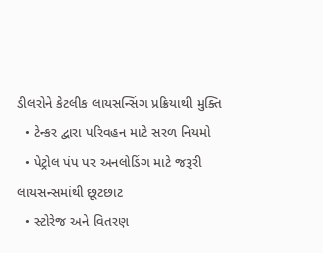ડીલરોને કેટલીક લાયસન્સિંગ પ્રક્રિયાથી મુક્તિ
  • ટેન્કર દ્વારા પરિવહન માટે સરળ નિયમો
  • પેટ્રોલ પંપ પર અનલોડિંગ માટે જરૂરી લાયસન્સમાંથી છૂટછાટ
  • સ્ટોરેજ અને વિતરણ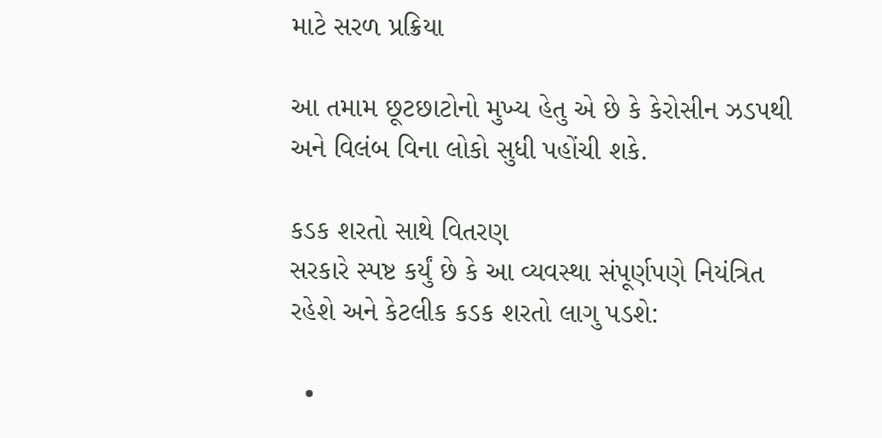માટે સરળ પ્રક્રિયા

આ તમામ છૂટછાટોનો મુખ્ય હેતુ એ છે કે કેરોસીન ઝડપથી અને વિલંબ વિના લોકો સુધી પહોંચી શકે.

કડક શરતો સાથે વિતરણ
સરકારે સ્પષ્ટ કર્યું છે કે આ વ્યવસ્થા સંપૂર્ણપણે નિયંત્રિત રહેશે અને કેટલીક કડક શરતો લાગુ પડશે:

  •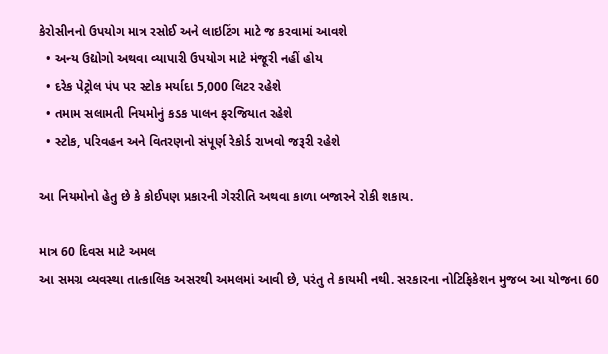કેરોસીનનો ઉપયોગ માત્ર રસોઈ અને લાઇટિંગ માટે જ કરવામાં આવશે
  • અન્ય ઉદ્યોગો અથવા વ્યાપારી ઉપયોગ માટે મંજૂરી નહીં હોય
  • દરેક પેટ્રોલ પંપ પર સ્ટોક મર્યાદા 5,000 લિટર રહેશે
  • તમામ સલામતી નિયમોનું કડક પાલન ફરજિયાત રહેશે
  • સ્ટોક, પરિવહન અને વિતરણનો સંપૂર્ણ રેકોર્ડ રાખવો જરૂરી રહેશે

આ નિયમોનો હેતુ છે કે કોઈપણ પ્રકારની ગેરરીતિ અથવા કાળા બજારને રોકી શકાય.

માત્ર 60 દિવસ માટે અમલ
આ સમગ્ર વ્યવસ્થા તાત્કાલિક અસરથી અમલમાં આવી છે, પરંતુ તે કાયમી નથી. સરકારના નોટિફિકેશન મુજબ આ યોજના 60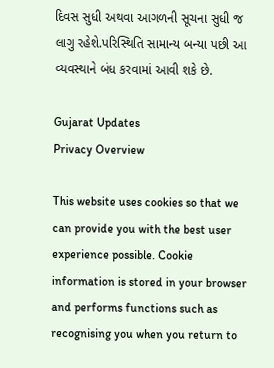દિવસ સુધી અથવા આગળની સૂચના સુધી જ લાગુ રહેશે.પરિસ્થિતિ સામાન્ય બન્યા પછી આ વ્યવસ્થાને બંધ કરવામાં આવી શકે છે.

Gujarat Updates
Privacy Overview

This website uses cookies so that we can provide you with the best user experience possible. Cookie information is stored in your browser and performs functions such as recognising you when you return to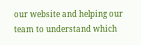our website and helping our team to understand which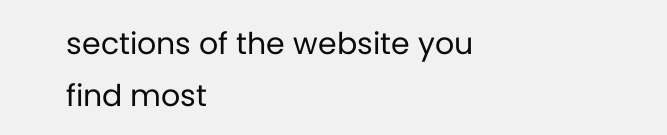sections of the website you find most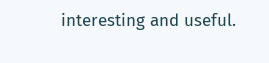interesting and useful.